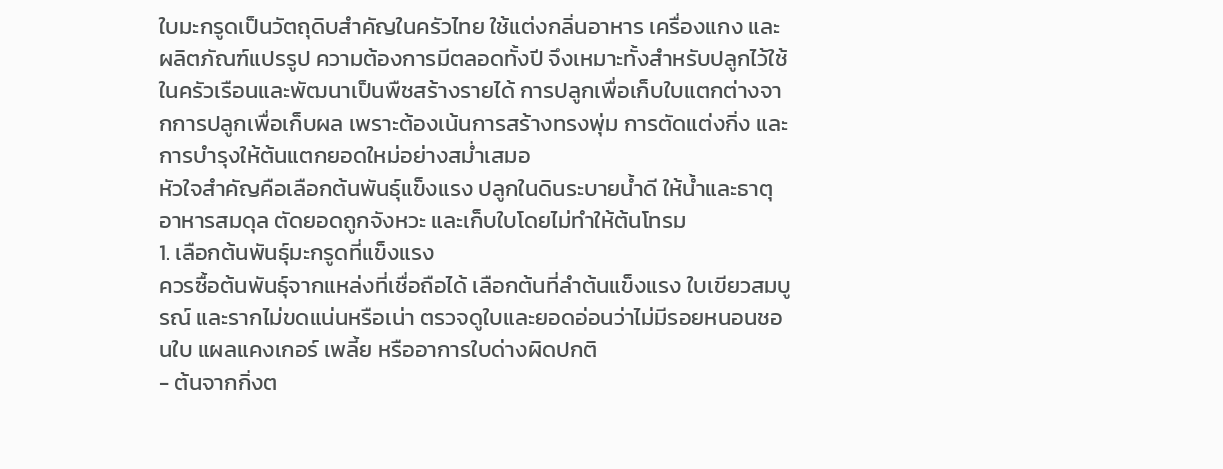ใบมะกรูดเป็นวัตถุดิบสำคัญในครัวไทย ใช้แต่งกลิ่นอาหาร เครื่องแกง และผลิตภัณฑ์แปรรูป ความต้องการมีตลอดทั้งปี จึงเหมาะทั้งสำหรับปลูกไว้ใช้ในครัวเรือนและพัฒนาเป็นพืชสร้างรายได้ การปลูกเพื่อเก็บใบแตกต่างจากการปลูกเพื่อเก็บผล เพราะต้องเน้นการสร้างทรงพุ่ม การตัดแต่งกิ่ง และการบำรุงให้ต้นแตกยอดใหม่อย่างสม่ำเสมอ
หัวใจสำคัญคือเลือกต้นพันธุ์แข็งแรง ปลูกในดินระบายน้ำดี ให้น้ำและธาตุอาหารสมดุล ตัดยอดถูกจังหวะ และเก็บใบโดยไม่ทำให้ต้นโทรม
1. เลือกต้นพันธุ์มะกรูดที่แข็งแรง
ควรซื้อต้นพันธุ์จากแหล่งที่เชื่อถือได้ เลือกต้นที่ลำต้นแข็งแรง ใบเขียวสมบูรณ์ และรากไม่ขดแน่นหรือเน่า ตรวจดูใบและยอดอ่อนว่าไม่มีรอยหนอนชอนใบ แผลแคงเกอร์ เพลี้ย หรืออาการใบด่างผิดปกติ
- ต้นจากกิ่งต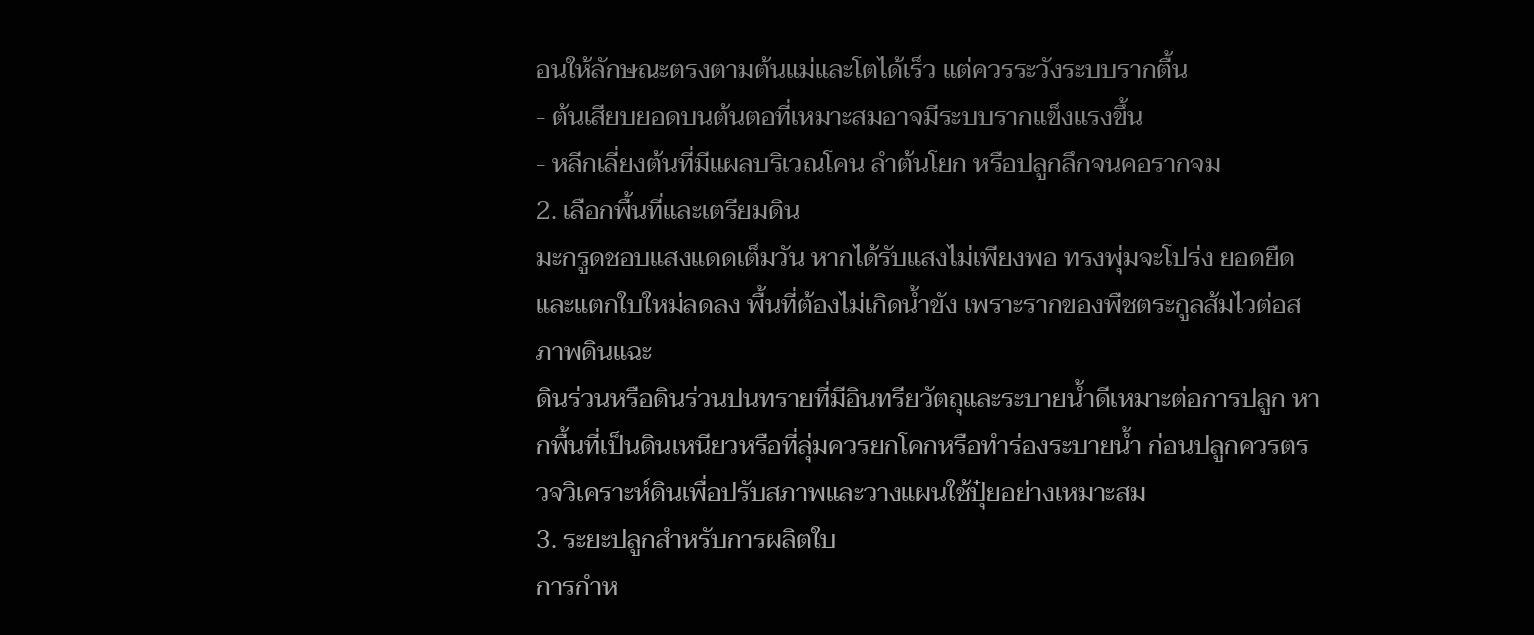อนให้ลักษณะตรงตามต้นแม่และโตได้เร็ว แต่ควรระวังระบบรากตื้น
- ต้นเสียบยอดบนต้นตอที่เหมาะสมอาจมีระบบรากแข็งแรงขึ้น
- หลีกเลี่ยงต้นที่มีแผลบริเวณโคน ลำต้นโยก หรือปลูกลึกจนคอรากจม
2. เลือกพื้นที่และเตรียมดิน
มะกรูดชอบแสงแดดเต็มวัน หากได้รับแสงไม่เพียงพอ ทรงพุ่มจะโปร่ง ยอดยืด และแตกใบใหม่ลดลง พื้นที่ต้องไม่เกิดน้ำขัง เพราะรากของพืชตระกูลส้มไวต่อสภาพดินแฉะ
ดินร่วนหรือดินร่วนปนทรายที่มีอินทรียวัตถุและระบายน้ำดีเหมาะต่อการปลูก หากพื้นที่เป็นดินเหนียวหรือที่ลุ่มควรยกโคกหรือทำร่องระบายน้ำ ก่อนปลูกควรตรวจวิเคราะห์ดินเพื่อปรับสภาพและวางแผนใช้ปุ๋ยอย่างเหมาะสม
3. ระยะปลูกสำหรับการผลิตใบ
การกำห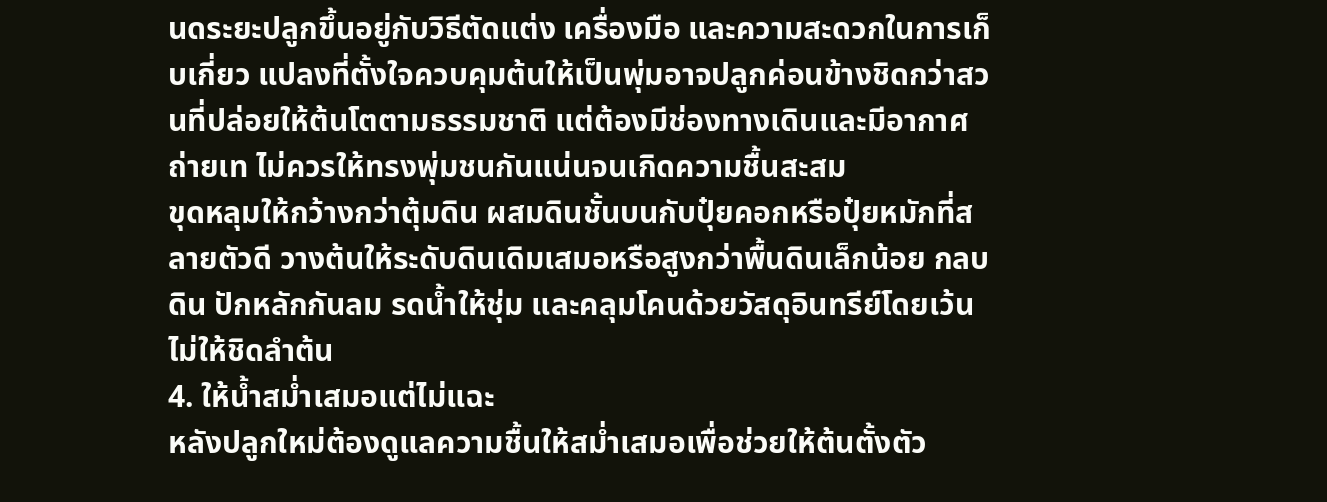นดระยะปลูกขึ้นอยู่กับวิธีตัดแต่ง เครื่องมือ และความสะดวกในการเก็บเกี่ยว แปลงที่ตั้งใจควบคุมต้นให้เป็นพุ่มอาจปลูกค่อนข้างชิดกว่าสวนที่ปล่อยให้ต้นโตตามธรรมชาติ แต่ต้องมีช่องทางเดินและมีอากาศถ่ายเท ไม่ควรให้ทรงพุ่มชนกันแน่นจนเกิดความชื้นสะสม
ขุดหลุมให้กว้างกว่าตุ้มดิน ผสมดินชั้นบนกับปุ๋ยคอกหรือปุ๋ยหมักที่สลายตัวดี วางต้นให้ระดับดินเดิมเสมอหรือสูงกว่าพื้นดินเล็กน้อย กลบดิน ปักหลักกันลม รดน้ำให้ชุ่ม และคลุมโคนด้วยวัสดุอินทรีย์โดยเว้นไม่ให้ชิดลำต้น
4. ให้น้ำสม่ำเสมอแต่ไม่แฉะ
หลังปลูกใหม่ต้องดูแลความชื้นให้สม่ำเสมอเพื่อช่วยให้ต้นตั้งตัว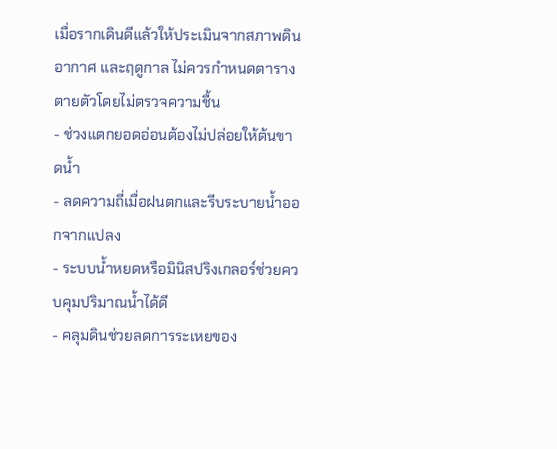เมื่อรากเดินดีแล้วให้ประเมินจากสภาพดิน อากาศ และฤดูกาล ไม่ควรกำหนดตารางตายตัวโดยไม่ตรวจความชื้น
- ช่วงแตกยอดอ่อนต้องไม่ปล่อยให้ต้นขาดน้ำ
- ลดความถี่เมื่อฝนตกและรีบระบายน้ำออกจากแปลง
- ระบบน้ำหยดหรือมินิสปริงเกลอร์ช่วยควบคุมปริมาณน้ำได้ดี
- คลุมดินช่วยลดการระเหยของ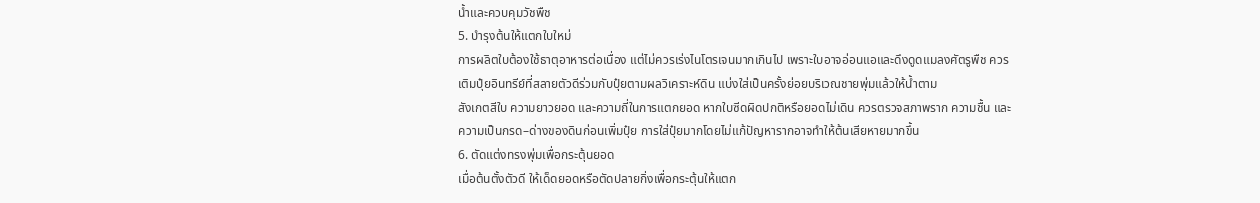น้ำและควบคุมวัชพืช
5. บำรุงต้นให้แตกใบใหม่
การผลิตใบต้องใช้ธาตุอาหารต่อเนื่อง แต่ไม่ควรเร่งไนโตรเจนมากเกินไป เพราะใบอาจอ่อนแอและดึงดูดแมลงศัตรูพืช ควรเติมปุ๋ยอินทรีย์ที่สลายตัวดีร่วมกับปุ๋ยตามผลวิเคราะห์ดิน แบ่งใส่เป็นครั้งย่อยบริเวณชายพุ่มแล้วให้น้ำตาม
สังเกตสีใบ ความยาวยอด และความถี่ในการแตกยอด หากใบซีดผิดปกติหรือยอดไม่เดิน ควรตรวจสภาพราก ความชื้น และความเป็นกรด–ด่างของดินก่อนเพิ่มปุ๋ย การใส่ปุ๋ยมากโดยไม่แก้ปัญหารากอาจทำให้ต้นเสียหายมากขึ้น
6. ตัดแต่งทรงพุ่มเพื่อกระตุ้นยอด
เมื่อต้นตั้งตัวดี ให้เด็ดยอดหรือตัดปลายกิ่งเพื่อกระตุ้นให้แตก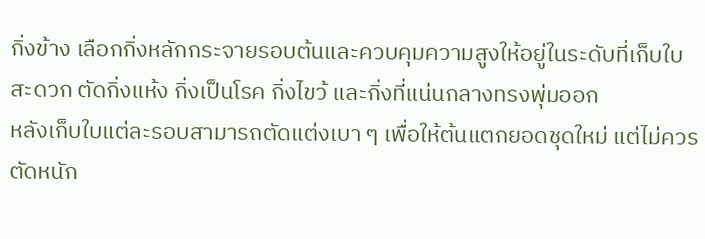กิ่งข้าง เลือกกิ่งหลักกระจายรอบต้นและควบคุมความสูงให้อยู่ในระดับที่เก็บใบสะดวก ตัดกิ่งแห้ง กิ่งเป็นโรค กิ่งไขว้ และกิ่งที่แน่นกลางทรงพุ่มออก
หลังเก็บใบแต่ละรอบสามารถตัดแต่งเบา ๆ เพื่อให้ต้นแตกยอดชุดใหม่ แต่ไม่ควรตัดหนัก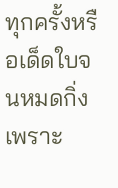ทุกครั้งหรือเด็ดใบจนหมดกิ่ง เพราะ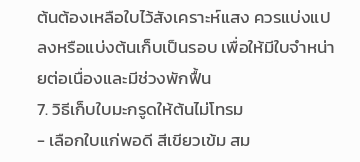ต้นต้องเหลือใบไว้สังเคราะห์แสง ควรแบ่งแปลงหรือแบ่งต้นเก็บเป็นรอบ เพื่อให้มีใบจำหน่ายต่อเนื่องและมีช่วงพักฟื้น
7. วิธีเก็บใบมะกรูดให้ต้นไม่โทรม
- เลือกใบแก่พอดี สีเขียวเข้ม สม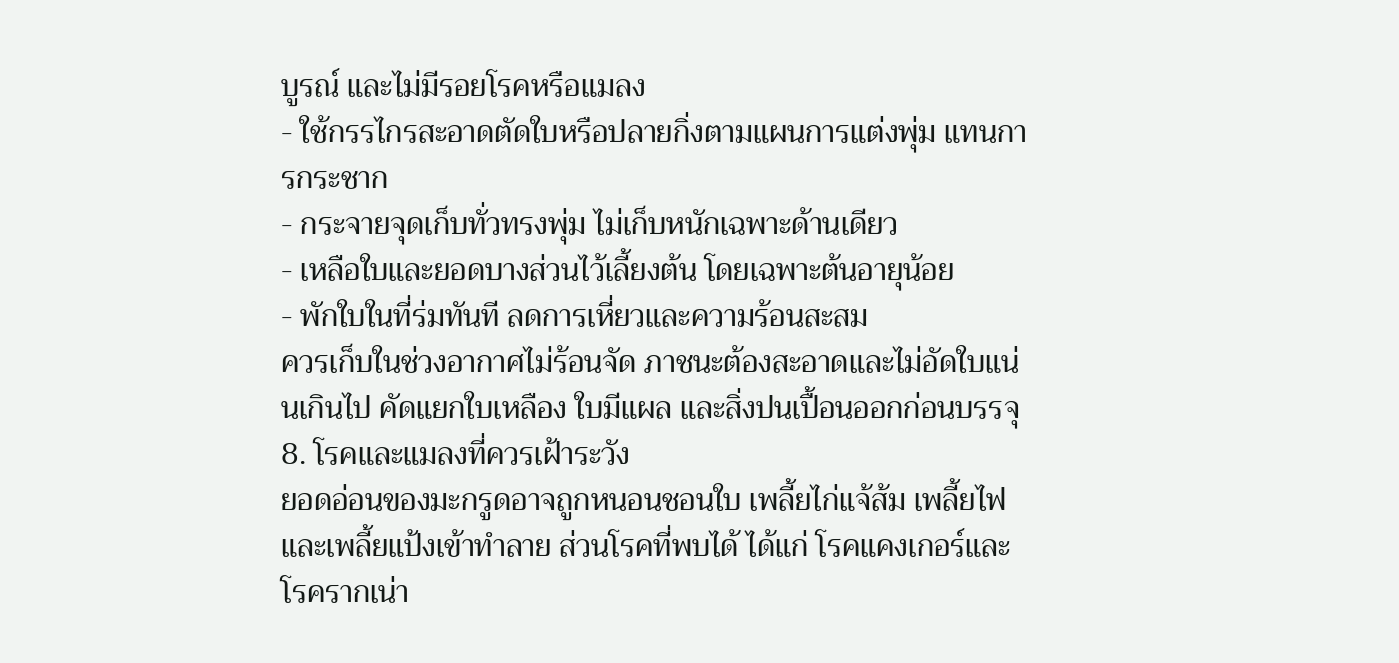บูรณ์ และไม่มีรอยโรคหรือแมลง
- ใช้กรรไกรสะอาดตัดใบหรือปลายกิ่งตามแผนการแต่งพุ่ม แทนการกระชาก
- กระจายจุดเก็บทั่วทรงพุ่ม ไม่เก็บหนักเฉพาะด้านเดียว
- เหลือใบและยอดบางส่วนไว้เลี้ยงต้น โดยเฉพาะต้นอายุน้อย
- พักใบในที่ร่มทันที ลดการเหี่ยวและความร้อนสะสม
ควรเก็บในช่วงอากาศไม่ร้อนจัด ภาชนะต้องสะอาดและไม่อัดใบแน่นเกินไป คัดแยกใบเหลือง ใบมีแผล และสิ่งปนเปื้อนออกก่อนบรรจุ
8. โรคและแมลงที่ควรเฝ้าระวัง
ยอดอ่อนของมะกรูดอาจถูกหนอนชอนใบ เพลี้ยไก่แจ้ส้ม เพลี้ยไฟ และเพลี้ยแป้งเข้าทำลาย ส่วนโรคที่พบได้ ได้แก่ โรคแคงเกอร์และโรครากเน่า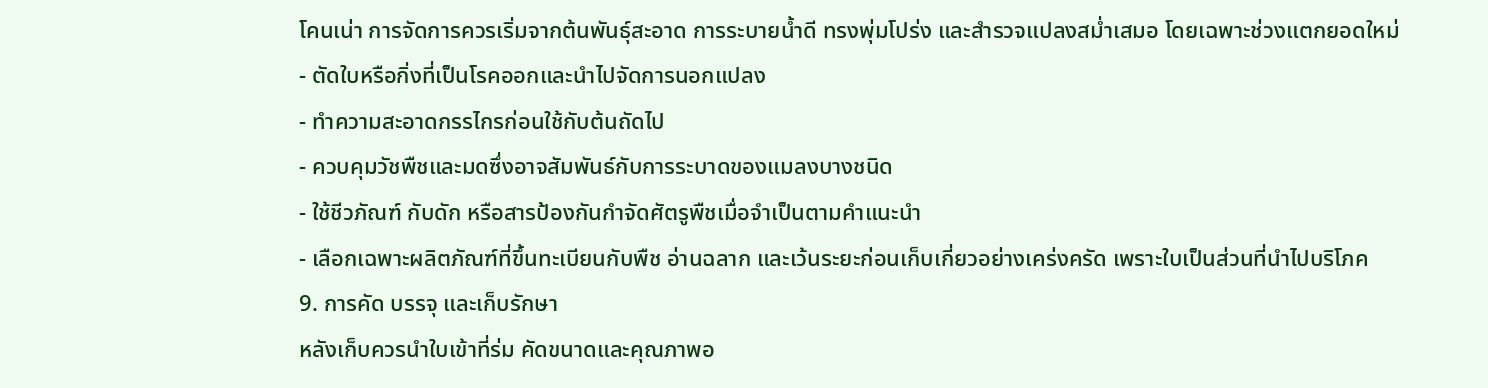โคนเน่า การจัดการควรเริ่มจากต้นพันธุ์สะอาด การระบายน้ำดี ทรงพุ่มโปร่ง และสำรวจแปลงสม่ำเสมอ โดยเฉพาะช่วงแตกยอดใหม่
- ตัดใบหรือกิ่งที่เป็นโรคออกและนำไปจัดการนอกแปลง
- ทำความสะอาดกรรไกรก่อนใช้กับต้นถัดไป
- ควบคุมวัชพืชและมดซึ่งอาจสัมพันธ์กับการระบาดของแมลงบางชนิด
- ใช้ชีวภัณฑ์ กับดัก หรือสารป้องกันกำจัดศัตรูพืชเมื่อจำเป็นตามคำแนะนำ
- เลือกเฉพาะผลิตภัณฑ์ที่ขึ้นทะเบียนกับพืช อ่านฉลาก และเว้นระยะก่อนเก็บเกี่ยวอย่างเคร่งครัด เพราะใบเป็นส่วนที่นำไปบริโภค
9. การคัด บรรจุ และเก็บรักษา
หลังเก็บควรนำใบเข้าที่ร่ม คัดขนาดและคุณภาพอ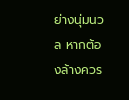ย่างนุ่มนวล หากต้องล้างควร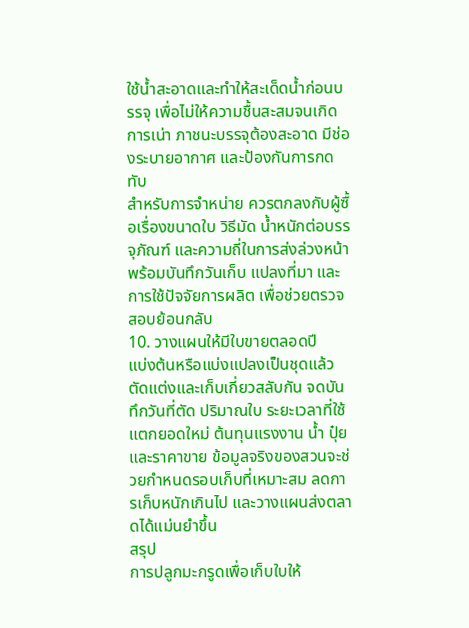ใช้น้ำสะอาดและทำให้สะเด็ดน้ำก่อนบรรจุ เพื่อไม่ให้ความชื้นสะสมจนเกิดการเน่า ภาชนะบรรจุต้องสะอาด มีช่องระบายอากาศ และป้องกันการกดทับ
สำหรับการจำหน่าย ควรตกลงกับผู้ซื้อเรื่องขนาดใบ วิธีมัด น้ำหนักต่อบรรจุภัณฑ์ และความถี่ในการส่งล่วงหน้า พร้อมบันทึกวันเก็บ แปลงที่มา และการใช้ปัจจัยการผลิต เพื่อช่วยตรวจสอบย้อนกลับ
10. วางแผนให้มีใบขายตลอดปี
แบ่งต้นหรือแบ่งแปลงเป็นชุดแล้วตัดแต่งและเก็บเกี่ยวสลับกัน จดบันทึกวันที่ตัด ปริมาณใบ ระยะเวลาที่ใช้แตกยอดใหม่ ต้นทุนแรงงาน น้ำ ปุ๋ย และราคาขาย ข้อมูลจริงของสวนจะช่วยกำหนดรอบเก็บที่เหมาะสม ลดการเก็บหนักเกินไป และวางแผนส่งตลาดได้แม่นยำขึ้น
สรุป
การปลูกมะกรูดเพื่อเก็บใบให้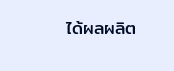ได้ผลผลิต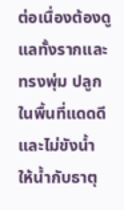ต่อเนื่องต้องดูแลทั้งรากและทรงพุ่ม ปลูกในพื้นที่แดดดีและไม่ขังน้ำ ให้น้ำกับธาตุ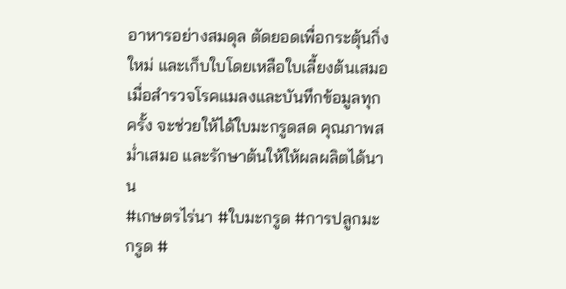อาหารอย่างสมดุล ตัดยอดเพื่อกระตุ้นกิ่งใหม่ และเก็บใบโดยเหลือใบเลี้ยงต้นเสมอ เมื่อสำรวจโรคแมลงและบันทึกข้อมูลทุกครั้ง จะช่วยให้ได้ใบมะกรูดสด คุณภาพสม่ำเสมอ และรักษาต้นให้ให้ผลผลิตได้นาน
#เกษตรไร่นา #ใบมะกรูด #การปลูกมะกรูด #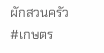ผักสวนครัว #เกษตร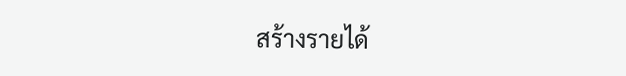สร้างรายได้